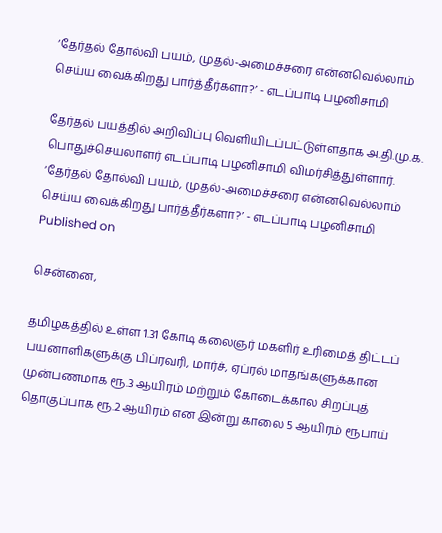‘தேர்தல் தோல்வி பயம், முதல்-அமைச்சரை என்னவெல்லாம் செய்ய வைக்கிறது பார்த்தீர்களா?’ - எடப்பாடி பழனிசாமி

தேர்தல் பயத்தில் அறிவிப்பு வெளியிடப்பட்டுள்ளதாக அ.தி.மு.க. பொதுச்செயலாளர் எடப்பாடி பழனிசாமி விமர்சித்துள்ளார்.
‘தேர்தல் தோல்வி பயம், முதல்-அமைச்சரை என்னவெல்லாம் செய்ய வைக்கிறது பார்த்தீர்களா?’ - எடப்பாடி பழனிசாமி
Published on

சென்னை,

தமிழகத்தில் உள்ள 1.31 கோடி கலைஞர் மகளிர் உரிமைத் திட்டப் பயனாளிகளுக்கு பிப்ரவரி, மார்ச், ஏப்ரல் மாதங்களுக்கான முன்பணமாக ரூ.3 ஆயிரம் மற்றும் கோடைக்கால சிறப்புத் தொகுப்பாக ரூ.2 ஆயிரம் என இன்று காலை 5 ஆயிரம் ரூபாய்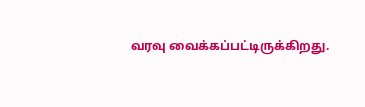வரவு வைக்கப்பட்டிருக்கிறது.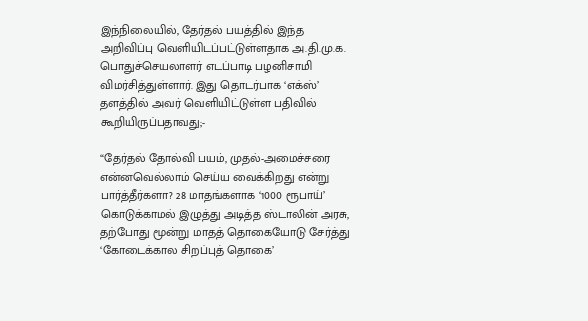இந்நிலையில், தேர்தல் பயத்தில் இந்த அறிவிப்பு வெளியிடப்பட்டுள்ளதாக அ.தி.மு.க. பொதுச்செயலாளர் எடப்பாடி பழனிசாமி விமர்சித்துள்ளார். இது தொடர்பாக ‘எக்ஸ்’ தளத்தில் அவர் வெளியிட்டுள்ள பதிவில் கூறியிருப்பதாவது;-

“தேர்தல் தோல்வி பயம், முதல்-அமைச்சரை என்னவெல்லாம் செய்ய வைக்கிறது என்று பார்த்தீர்களா? 28 மாதங்களாக ‘1000 ரூபாய்’ கொடுக்காமல் இழுத்து அடித்த ஸ்டாலின் அரசு, தற்போது மூன்று மாதத் தொகையோடு சேர்த்து ‘கோடைக்கால சிறப்புத் தொகை’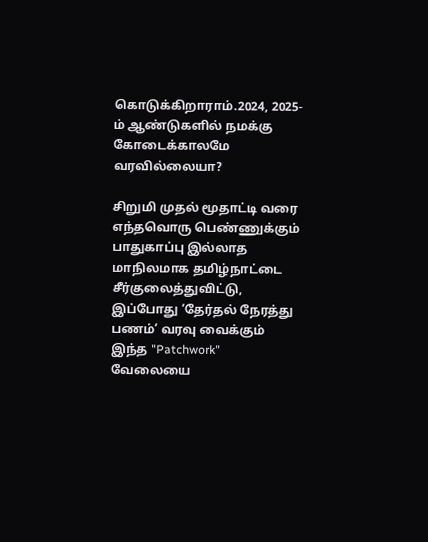கொடுக்கிறாராம்.2024, 2025-ம் ஆண்டுகளில் நமக்கு கோடைக்காலமே வரவில்லையா?

சிறுமி முதல் மூதாட்டி வரை எந்தவொரு பெண்ணுக்கும் பாதுகாப்பு இல்லாத மாநிலமாக தமிழ்நாட்டை சீர்குலைத்துவிட்டு, இப்போது ‘தேர்தல் நேரத்து பணம்’ வரவு வைக்கும் இந்த "Patchwork" வேலையை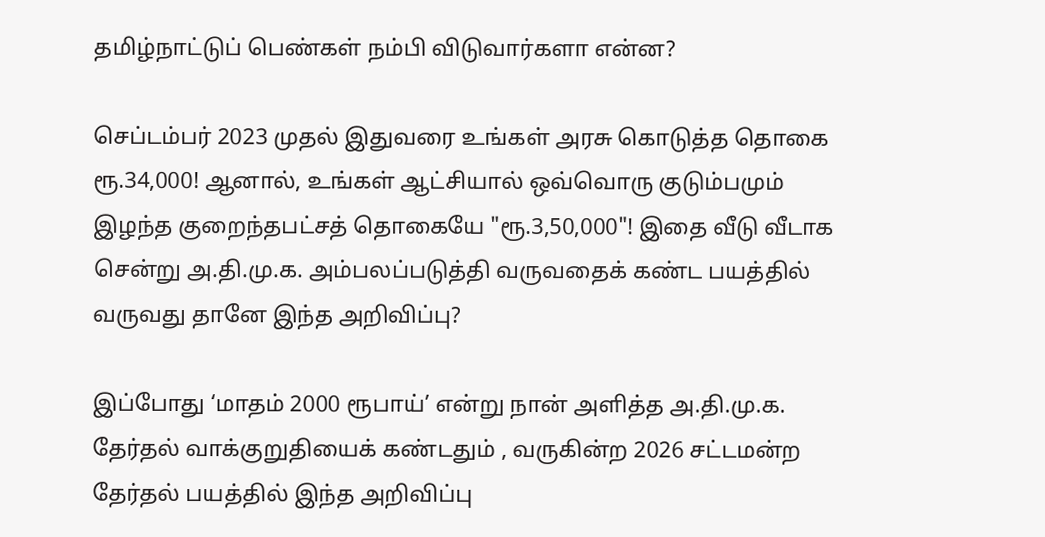தமிழ்நாட்டுப் பெண்கள் நம்பி விடுவார்களா என்ன?

செப்டம்பர் 2023 முதல் இதுவரை உங்கள் அரசு கொடுத்த தொகை ரூ.34,000! ஆனால், உங்கள் ஆட்சியால் ஒவ்வொரு குடும்பமும் இழந்த குறைந்தபட்சத் தொகையே "ரூ.3,50,000"! இதை வீடு வீடாக சென்று அ.தி.மு.க. அம்பலப்படுத்தி வருவதைக் கண்ட பயத்தில் வருவது தானே இந்த அறிவிப்பு?

இப்போது ‘மாதம் 2000 ரூபாய்’ என்று நான் அளித்த அ.தி.மு.க. தேர்தல் வாக்குறுதியைக் கண்டதும் , வருகின்ற 2026 சட்டமன்ற தேர்தல் பயத்தில் இந்த அறிவிப்பு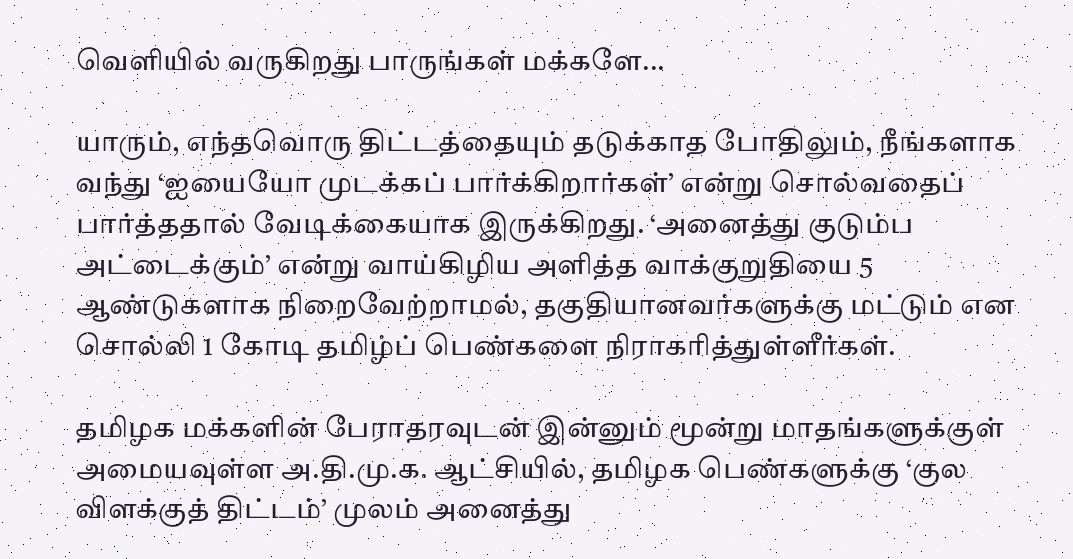வெளியில் வருகிறது பாருங்கள் மக்களே...

யாரும், எந்தவொரு திட்டத்தையும் தடுக்காத போதிலும், நீங்களாக வந்து ‘ஐயையோ முடக்கப் பார்க்கிறார்கள்’ என்று சொல்வதைப் பார்த்ததால் வேடிக்கையாக இருக்கிறது. ‘அனைத்து குடும்ப அட்டைக்கும்’ என்று வாய்கிழிய அளித்த வாக்குறுதியை 5 ஆண்டுகளாக நிறைவேற்றாமல், தகுதியானவர்களுக்கு மட்டும் என சொல்லி 1 கோடி தமிழ்ப் பெண்களை நிராகரித்துள்ளீர்கள்.

தமிழக மக்களின் பேராதரவுடன் இன்னும் மூன்று மாதங்களுக்குள் அமையவுள்ள அ.தி.மு.க. ஆட்சியில், தமிழக பெண்களுக்கு ‘குல விளக்குத் திட்டம்’ முலம் அனைத்து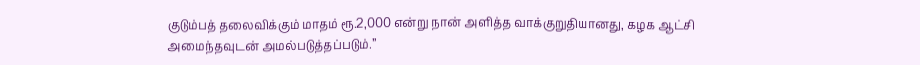குடும்பத் தலைவிக்கும் மாதம் ரூ.2,000 என்று நான் அளித்த வாக்குறுதியானது, கழக ஆட்சி அமைந்தவுடன் அமல்படுத்தப்படும்.”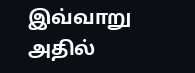இவ்வாறு அதில்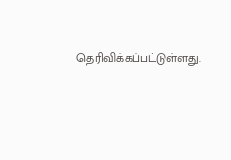தெரிவிக்கப்பட்டுள்ளது.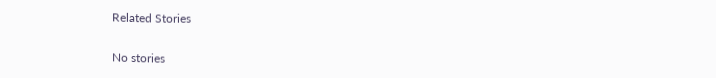Related Stories

No stories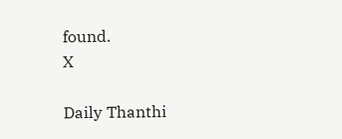found.
X

Daily Thanthi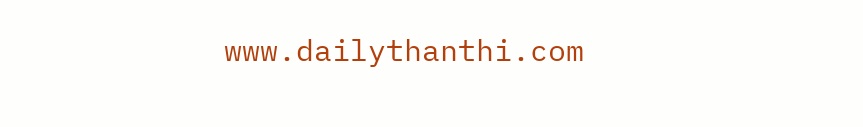www.dailythanthi.com